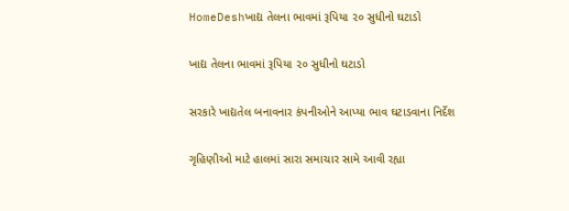HomeDeshખાદ્ય તેલના ભાવમાં રૂપિયા ૨૦ સુધીનો ઘટાડો

ખાદ્ય તેલના ભાવમાં રૂપિયા ૨૦ સુધીનો ઘટાડો

સરકારે ખાદ્યતેલ બનાવનાર કંપનીઓને આપ્યા ભાવ ઘટાડવાના નિર્દેશ

ગૃહિણીઓ માટે હાલમાં સારા સમાચાર સામે આવી રહ્યા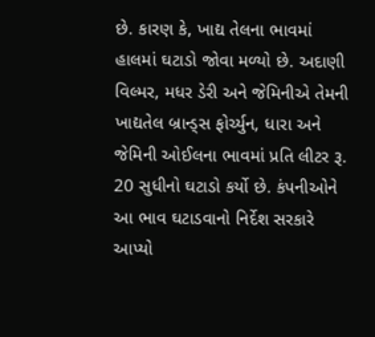છે. કારણ કે, ખાદ્ય તેલના ભાવમાં હાલમાં ઘટાડો જોવા મળ્યો છે. અદાણી વિલ્મર, મધર ડેરી અને જેમિનીએ તેમની ખાદ્યતેલ બ્રાન્ડ્સ ફોર્ચ્યુન, ધારા અને જેમિની ઓઈલના ભાવમાં પ્રતિ લીટર રૂ. 20 સુધીનો ઘટાડો કર્યો છે. કંપનીઓને આ ભાવ ઘટાડવાનો નિર્દેશ સરકારે આપ્યો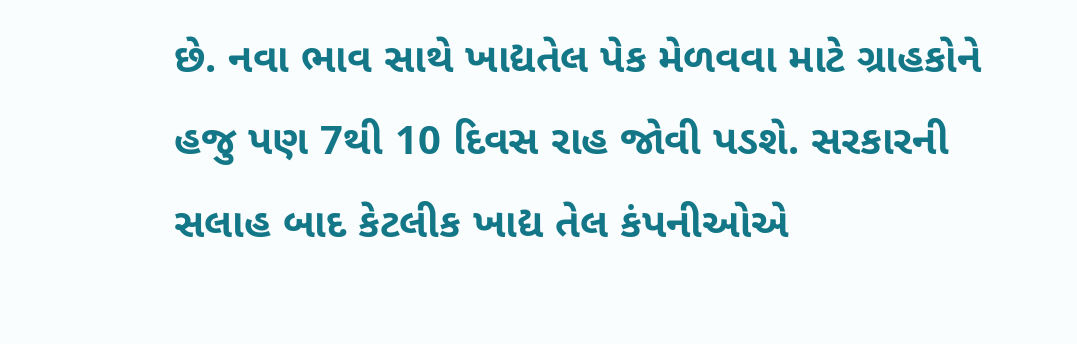છે. નવા ભાવ સાથે ખાદ્યતેલ પેક મેળવવા માટે ગ્રાહકોને હજુ પણ 7થી 10 દિવસ રાહ જોવી પડશે. સરકારની સલાહ બાદ કેટલીક ખાદ્ય તેલ કંપનીઓએ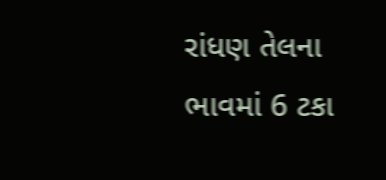રાંધણ તેલના ભાવમાં 6 ટકા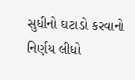સુધીનો ઘટાડો કરવાનો નિર્ણય લીધો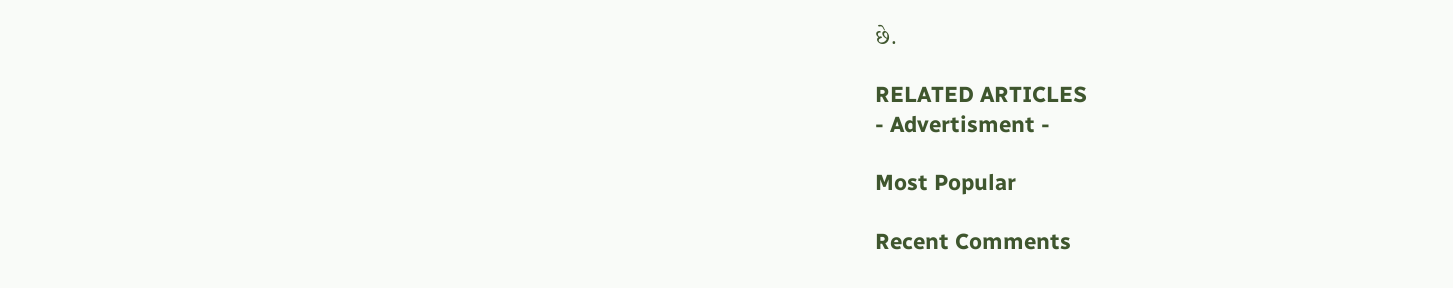છે.

RELATED ARTICLES
- Advertisment -

Most Popular

Recent Comments